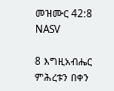መዝሙር 42:8 NASV

8 እግዚአብሔር ምሕረቱን በቀን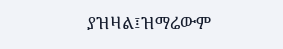ያዝዛል፤ዝማሬውም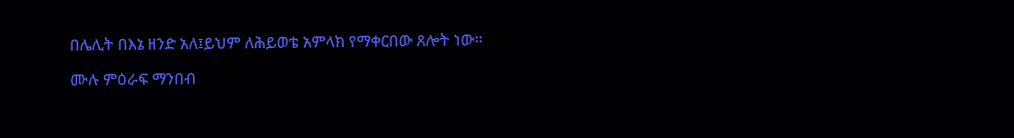በሌሊት በእኔ ዘንድ አለ፤ይህም ለሕይወቴ አምላክ የማቀርበው ጸሎት ነው።

ሙሉ ምዕራፍ ማንበብ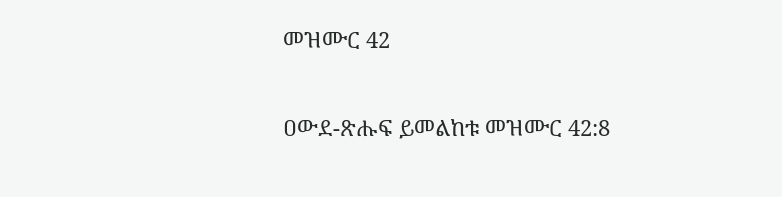መዝሙር 42

ዐውደ-ጽሑፍ ይመልከቱ መዝሙር 42:8